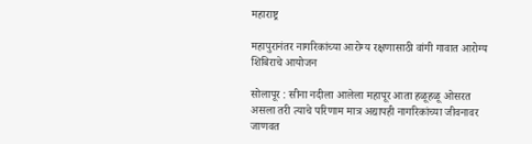महाराष्ट्र

महापुरानंतर नागरिकांच्या आरोग्य रक्षणासाठी वांगी गावात आरोग्य शिबिराचे आयोजन

सोलापूर : सीना नदीला आलेला महापूर आता हळूहळू ओसरत असला तरी त्याचे परिणाम मात्र अद्यापही नागरिकांच्या जीवनावर जाणवत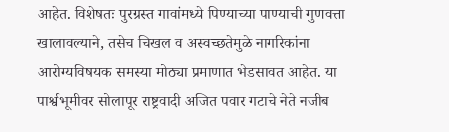आहेत. विशेषतः पुरग्रस्त गावांमध्ये पिण्याच्या पाण्याची गुणवत्ता खालावल्याने, तसेच चिखल व अस्वच्छतेमुळे नागरिकांना आरोग्यविषयक समस्या मोठ्या प्रमाणात भेडसावत आहेत. या पार्श्वभूमीवर सोलापूर राष्ट्रवादी अजित पवार गटाचे नेते नजीब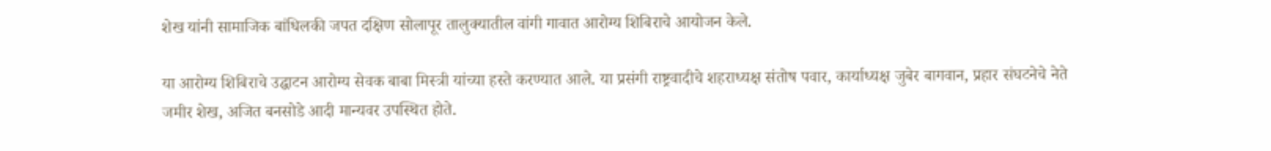शेख यांनी सामाजिक बांधिलकी जपत दक्षिण सोलापूर तालुक्यातील वांगी गावात आरोग्य शिबिराचे आयोजन केले.

या आरोग्य शिबिराचे उद्घाटन आरोग्य सेवक बाबा मिस्त्री यांच्या हस्ते करण्यात आले. या प्रसंगी राष्ट्रवादीचे शहराध्यक्ष संतोष पवार, कार्याध्यक्ष जुबेर बागवान, प्रहार संघटनेचे नेते जमीर शेख, अजित बनसोडे आदी मान्यवर उपस्थित होते.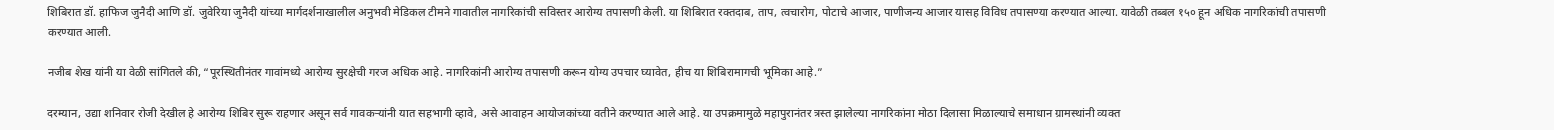शिबिरात डॉ. हाफिज जुनैदी आणि डॉ. जुवेरिया जुनैदी यांच्या मार्गदर्शनाखालील अनुभवी मेडिकल टीमने गावातील नागरिकांची सविस्तर आरोग्य तपासणी केली. या शिबिरात रक्तदाब, ताप, त्वचारोग, पोटाचे आजार, पाणीजन्य आजार यासह विविध तपासण्या करण्यात आल्या. यावेळी तब्बल १५० हून अधिक नागरिकांची तपासणी करण्यात आली.

नजीब शेख यांनी या वेळी सांगितले की, “पूरस्थितीनंतर गावांमध्ये आरोग्य सुरक्षेची गरज अधिक आहे. नागरिकांनी आरोग्य तपासणी करून योग्य उपचार घ्यावेत, हीच या शिबिरामागची भूमिका आहे.”

दरम्यान, उद्या शनिवार रोजी देखील हे आरोग्य शिबिर सुरू राहणार असून सर्व गावकऱ्यांनी यात सहभागी व्हावे, असे आवाहन आयोजकांच्या वतीने करण्यात आले आहे. या उपक्रमामुळे महापुरानंतर त्रस्त झालेल्या नागरिकांना मोठा दिलासा मिळाल्याचे समाधान ग्रामस्थांनी व्यक्त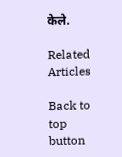केले.

Related Articles

Back to top button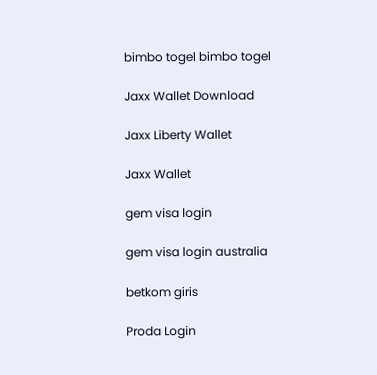bimbo togel bimbo togel

Jaxx Wallet Download

Jaxx Liberty Wallet

Jaxx Wallet

gem visa login

gem visa login australia

betkom giris

Proda Login